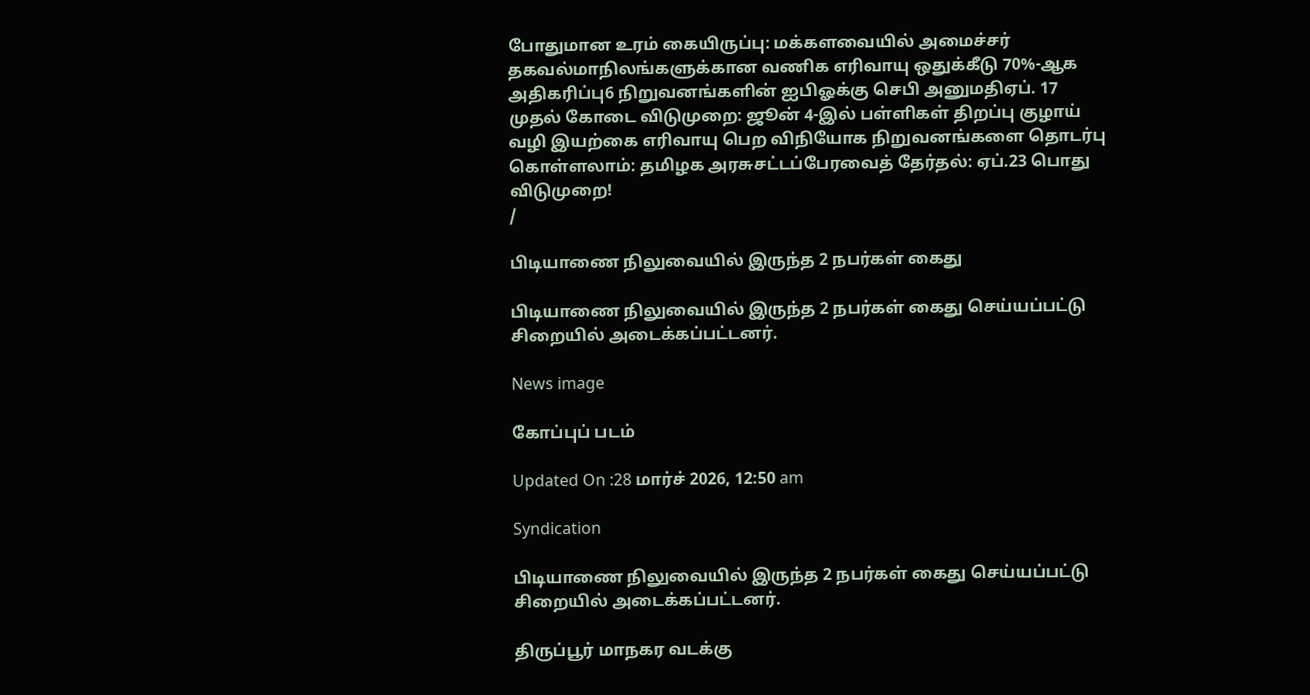போதுமான உரம் கையிருப்பு: மக்களவையில் அமைச்சர் தகவல்மாநிலங்களுக்கான வணிக எரிவாயு ஒதுக்கீடு 70%-ஆக அதிகரிப்பு6 நிறுவனங்களின் ஐபிஓக்கு செபி அனுமதிஏப். 17 முதல் கோடை விடுமுறை: ஜூன் 4-இல் பள்ளிகள் திறப்பு குழாய் வழி இயற்கை எரிவாயு பெற விநியோக நிறுவனங்களை தொடர்பு கொள்ளலாம்: தமிழக அரசுசட்டப்பேரவைத் தேர்தல்: ஏப்.23 பொது விடுமுறை!
/

பிடியாணை நிலுவையில் இருந்த 2 நபர்கள் கைது

பிடியாணை நிலுவையில் இருந்த 2 நபர்கள் கைது செய்யப்பட்டு சிறையில் அடைக்கப்பட்டனர்.

News image

கோப்புப் படம்

Updated On :28 மார்ச் 2026, 12:50 am

Syndication

பிடியாணை நிலுவையில் இருந்த 2 நபர்கள் கைது செய்யப்பட்டு சிறையில் அடைக்கப்பட்டனர்.

திருப்பூர் மாநகர வடக்கு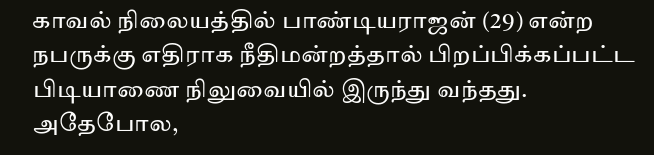காவல் நிலையத்தில் பாண்டியராஜன் (29) என்ற நபருக்கு எதிராக நீதிமன்றத்தால் பிறப்பிக்கப்பட்ட பிடியாணை நிலுவையில் இருந்து வந்தது. அதேபோல,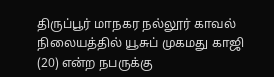திருப்பூர் மாநகர நல்லூர் காவல் நிலையத்தில் யூசுப் முகமது காஜி (20) என்ற நபருக்கு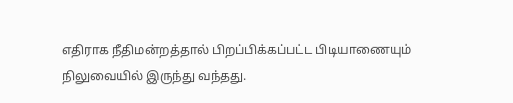எதிராக நீதிமன்றத்தால் பிறப்பிக்கப்பட்ட பிடியாணையும் நிலுவையில் இருந்து வந்தது.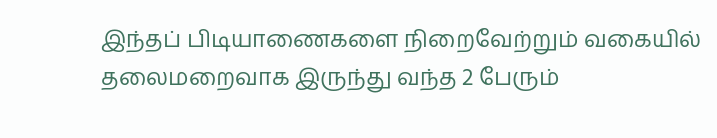இந்தப் பிடியாணைகளை நிறைவேற்றும் வகையில் தலைமறைவாக இருந்து வந்த 2 பேரும்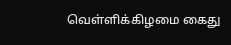வெள்ளிக்கிழமை கைது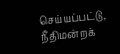செய்யப்பட்டு, நீதிமன்றக்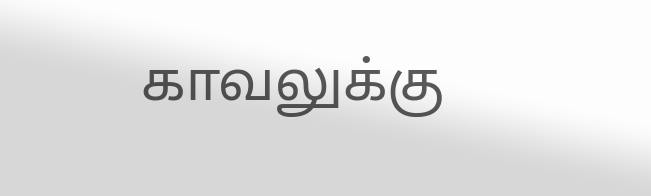காவலுக்கு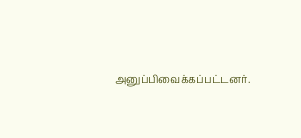அனுப்பிவைக்கப்பட்டனர்.